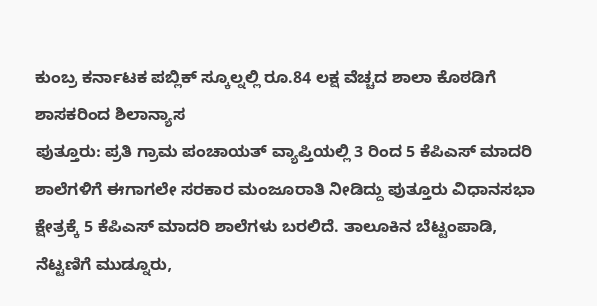ಕುಂಬ್ರ ಕರ್ನಾಟಕ ಪಬ್ಲಿಕ್ ಸ್ಕೂಲ್ನಲ್ಲಿ ರೂ.84 ಲಕ್ಷ ವೆಚ್ಚದ ಶಾಲಾ ಕೊಠಡಿಗೆ ಶಾಸಕರಿಂದ ಶಿಲಾನ್ಯಾಸ
ಪುತ್ತೂರು: ಪ್ರತಿ ಗ್ರಾಮ ಪಂಚಾಯತ್ ವ್ಯಾಪ್ತಿಯಲ್ಲಿ 3 ರಿಂದ 5 ಕೆಪಿಎಸ್ ಮಾದರಿ ಶಾಲೆಗಳಿಗೆ ಈಗಾಗಲೇ ಸರಕಾರ ಮಂಜೂರಾತಿ ನೀಡಿದ್ದು ಪುತ್ತೂರು ವಿಧಾನಸಭಾ ಕ್ಷೇತ್ರಕ್ಕೆ 5 ಕೆಪಿಎಸ್ ಮಾದರಿ ಶಾಲೆಗಳು ಬರಲಿದೆ. ತಾಲೂಕಿನ ಬೆಟ್ಟಂಪಾಡಿ, ನೆಟ್ಟಣಿಗೆ ಮುಡ್ನೂರು,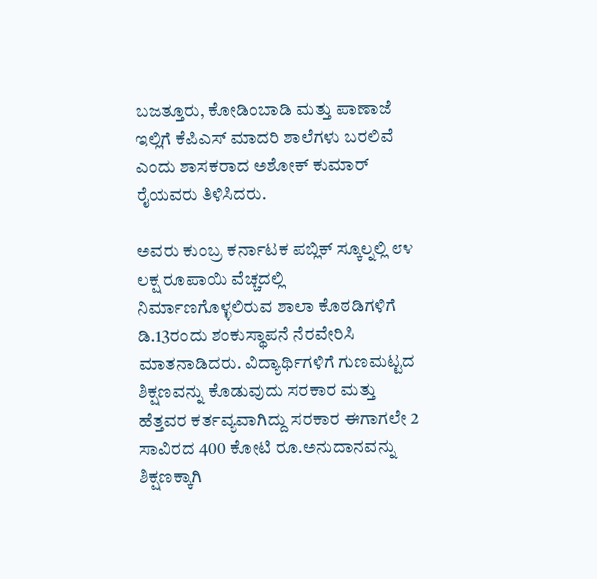ಬಜತ್ತೂರು, ಕೋಡಿಂಬಾಡಿ ಮತ್ತು ಪಾಣಾಜೆ ಇಲ್ಲಿಗೆ ಕೆಪಿಎಸ್ ಮಾದರಿ ಶಾಲೆಗಳು ಬರಲಿವೆ ಎಂದು ಶಾಸಕರಾದ ಅಶೋಕ್ ಕುಮಾರ್ ರೈಯವರು ತಿಳಿಸಿದರು.

ಅವರು ಕುಂಬ್ರ ಕರ್ನಾಟಕ ಪಬ್ಲಿಕ್ ಸ್ಕೂಲ್ನಲ್ಲಿ ೮೪ ಲಕ್ಷ ರೂಪಾಯಿ ವೆಚ್ಚದಲ್ಲಿ ನಿರ್ಮಾಣಗೊಳ್ಳಲಿರುವ ಶಾಲಾ ಕೊಠಡಿಗಳಿಗೆ ಡಿ.13ರಂದು ಶಂಕುಸ್ಥಾಪನೆ ನೆರವೇರಿಸಿ ಮಾತನಾಡಿದರು. ವಿದ್ಯಾರ್ಥಿಗಳಿಗೆ ಗುಣಮಟ್ಟದ ಶಿಕ್ಷಣವನ್ನು ಕೊಡುವುದು ಸರಕಾರ ಮತ್ತು ಹೆತ್ತವರ ಕರ್ತವ್ಯವಾಗಿದ್ದು ಸರಕಾರ ಈಗಾಗಲೇ 2 ಸಾವಿರದ 400 ಕೋಟಿ ರೂ.ಅನುದಾನವನ್ನು ಶಿಕ್ಷಣಕ್ಕಾಗಿ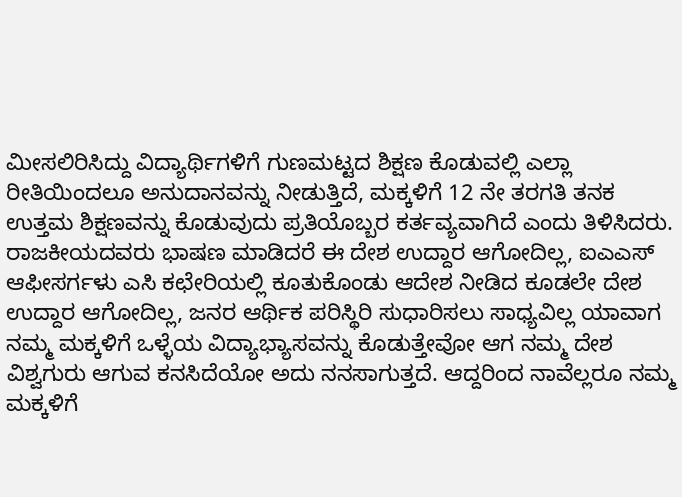ಮೀಸಲಿರಿಸಿದ್ದು ವಿದ್ಯಾರ್ಥಿಗಳಿಗೆ ಗುಣಮಟ್ಟದ ಶಿಕ್ಷಣ ಕೊಡುವಲ್ಲಿ ಎಲ್ಲಾ ರೀತಿಯಿಂದಲೂ ಅನುದಾನವನ್ನು ನೀಡುತ್ತಿದೆ, ಮಕ್ಕಳಿಗೆ 12 ನೇ ತರಗತಿ ತನಕ ಉತ್ತಮ ಶಿಕ್ಷಣವನ್ನು ಕೊಡುವುದು ಪ್ರತಿಯೊಬ್ಬರ ಕರ್ತವ್ಯವಾಗಿದೆ ಎಂದು ತಿಳಿಸಿದರು.
ರಾಜಕೀಯದವರು ಭಾಷಣ ಮಾಡಿದರೆ ಈ ದೇಶ ಉದ್ದಾರ ಆಗೋದಿಲ್ಲ, ಐಎಎಸ್ ಆಫೀಸರ್ಗಳು ಎಸಿ ಕಛೇರಿಯಲ್ಲಿ ಕೂತುಕೊಂಡು ಆದೇಶ ನೀಡಿದ ಕೂಡಲೇ ದೇಶ ಉದ್ದಾರ ಆಗೋದಿಲ್ಲ, ಜನರ ಆರ್ಥಿಕ ಪರಿಸ್ಥಿರಿ ಸುಧಾರಿಸಲು ಸಾಧ್ಯವಿಲ್ಲ ಯಾವಾಗ ನಮ್ಮ ಮಕ್ಕಳಿಗೆ ಒಳ್ಳೆಯ ವಿದ್ಯಾಭ್ಯಾಸವನ್ನು ಕೊಡುತ್ತೇವೋ ಆಗ ನಮ್ಮ ದೇಶ ವಿಶ್ವಗುರು ಆಗುವ ಕನಸಿದೆಯೋ ಅದು ನನಸಾಗುತ್ತದೆ. ಆದ್ದರಿಂದ ನಾವೆಲ್ಲರೂ ನಮ್ಮ ಮಕ್ಕಳಿಗೆ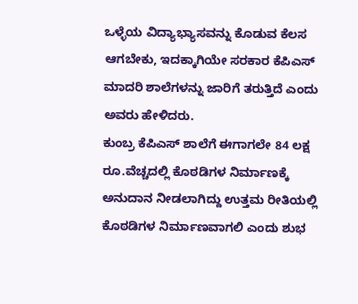ಒಳ್ಳೆಯ ವಿದ್ಯಾಭ್ಯಾಸವನ್ನು ಕೊಡುವ ಕೆಲಸ ಆಗಬೇಕು, ಇದಕ್ಕಾಗಿಯೇ ಸರಕಾರ ಕೆಪಿಎಸ್ ಮಾದರಿ ಶಾಲೆಗಳನ್ನು ಜಾರಿಗೆ ತರುತ್ತಿದೆ ಎಂದು ಅವರು ಹೇಳಿದರು.
ಕುಂಬ್ರ ಕೆಪಿಎಸ್ ಶಾಲೆಗೆ ಈಗಾಗಲೇ 84 ಲಕ್ಷ ರೂ.ವೆಚ್ಚದಲ್ಲಿ ಕೊಠಡಿಗಳ ನಿರ್ಮಾಣಕ್ಕೆ ಅನುದಾನ ನೀಡಲಾಗಿದ್ದು ಉತ್ತಮ ರೀತಿಯಲ್ಲಿ ಕೊಠಡಿಗಳ ನಿರ್ಮಾಣವಾಗಲಿ ಎಂದು ಶುಭ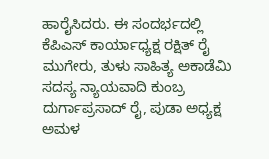ಹಾರೈಸಿದರು. ಈ ಸಂದರ್ಭದಲ್ಲಿ ಕೆಪಿಎಸ್ ಕಾರ್ಯಾಧ್ಯಕ್ಷ ರಕ್ಷಿತ್ ರೈ ಮುಗೇರು, ತುಳು ಸಾಹಿತ್ಯ ಅಕಾಡೆಮಿ ಸದಸ್ಯ ನ್ಯಾಯವಾದಿ ಕುಂಬ್ರ ದುರ್ಗಾಪ್ರಸಾದ್ ರೈ, ಪುಡಾ ಅಧ್ಯಕ್ಷ ಅಮಳ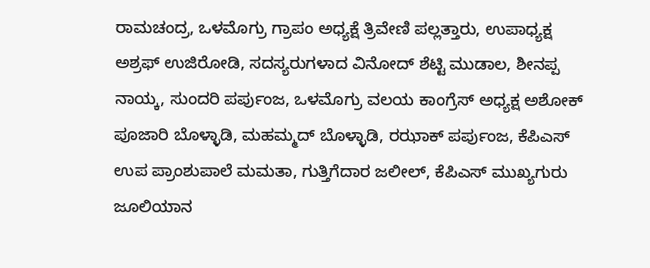ರಾಮಚಂದ್ರ, ಒಳಮೊಗ್ರು ಗ್ರಾಪಂ ಅಧ್ಯಕ್ಷೆ ತ್ರಿವೇಣಿ ಪಲ್ಲತ್ತಾರು, ಉಪಾಧ್ಯಕ್ಷ ಅಶ್ರಫ್ ಉಜಿರೋಡಿ, ಸದಸ್ಯರುಗಳಾದ ವಿನೋದ್ ಶೆಟ್ಟಿ ಮುಡಾಲ, ಶೀನಪ್ಪ ನಾಯ್ಕ, ಸುಂದರಿ ಪರ್ಪುಂಜ, ಒಳಮೊಗ್ರು ವಲಯ ಕಾಂಗ್ರೆಸ್ ಅಧ್ಯಕ್ಷ ಅಶೋಕ್ ಪೂಜಾರಿ ಬೊಳ್ಳಾಡಿ, ಮಹಮ್ಮದ್ ಬೊಳ್ಳಾಡಿ, ರಝಾಕ್ ಪರ್ಪುಂಜ, ಕೆಪಿಎಸ್ ಉಪ ಪ್ರಾಂಶುಪಾಲೆ ಮಮತಾ, ಗುತ್ತಿಗೆದಾರ ಜಲೀಲ್, ಕೆಪಿಎಸ್ ಮುಖ್ಯಗುರು ಜೂಲಿಯಾನ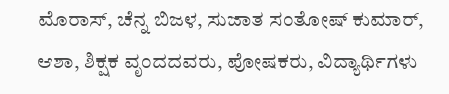ಮೊರಾಸ್, ಚೆನ್ನ ಬಿಜಳ, ಸುಜಾತ ಸಂತೋಷ್ ಕುಮಾರ್, ಆಶಾ, ಶಿಕ್ಷಕ ವೃಂದದವರು, ಪೋಷಕರು, ವಿದ್ಯಾರ್ಥಿಗಳು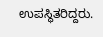ಉಪಸ್ಥಿತರಿದ್ದರು.